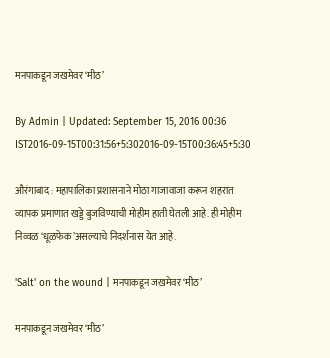मनपाकडून जखमेवर ‘मीठ’

By Admin | Updated: September 15, 2016 00:36 IST2016-09-15T00:31:56+5:302016-09-15T00:36:45+5:30

औरंगाबाद : महापालिका प्रशासनाने मोठा गाजावाजा करून शहरात व्यापक प्रमाणात खड्डे बुजविण्याची मोहीम हाती घेतली आहे. ही मोहीम निव्वळ ‘धूळफेक’असल्याचे निदर्शनास येत आहे.

'Salt' on the wound | मनपाकडून जखमेवर ‘मीठ’

मनपाकडून जखमेवर ‘मीठ’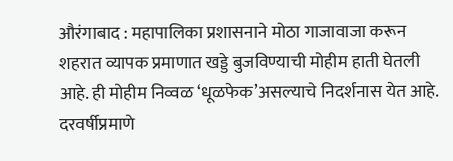औरंगाबाद : महापालिका प्रशासनाने मोठा गाजावाजा करून शहरात व्यापक प्रमाणात खड्डे बुजविण्याची मोहीम हाती घेतली आहे. ही मोहीम निव्वळ ‘धूळफेक’असल्याचे निदर्शनास येत आहे. दरवर्षीप्रमाणे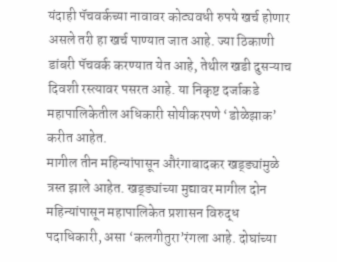यंदाही पॅचवर्कच्या नावावर कोट्यवधी रुपये खर्च होणार असले तरी हा खर्च पाण्यात जात आहे. ज्या ठिकाणी डांबरी पॅचवर्क करण्यात येत आहे, तेथील खडी दुसऱ्याच दिवशी रस्त्यावर पसरत आहे. या निकृष्ट दर्जाकडे महापालिकेतील अधिकारी सोयीकरपणे ‘डोळेझाक’ करीत आहेत.
मागील तीन महिन्यांपासून औरंगाबादकर खड्ड्यांमुळे त्रस्त झाले आहेत. खड्ड्यांच्या मुद्यावर मागील दोन महिन्यांपासून महापालिकेत प्रशासन विरुद्ध पदाधिकारी, असा ‘कलगीतुरा’रंगला आहे. दोघांच्या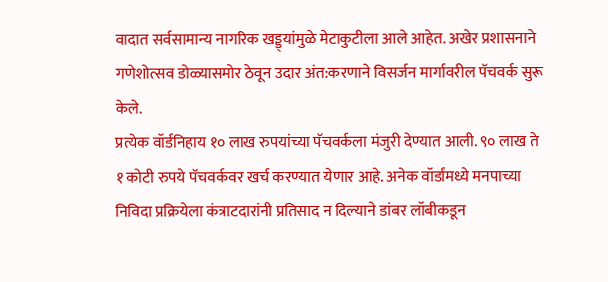वादात सर्वसामान्य नागरिक खड्ड्यांमुळे मेटाकुटीला आले आहेत. अखेर प्रशासनाने गणेशोत्सव डोळ्यासमोर ठेवून उदार अंत:करणाने विसर्जन मार्गावरील पॅचवर्क सुरू केले.
प्रत्येक वॉर्डनिहाय १० लाख रुपयांच्या पॅचवर्कला मंजुरी देण्यात आली. ९० लाख ते १ कोटी रुपये पॅचवर्कवर खर्च करण्यात येणार आहे. अनेक वॉर्डांमध्ये मनपाच्या निविदा प्रक्रियेला कंत्राटदारांनी प्रतिसाद न दिल्याने डांबर लॉबीकडून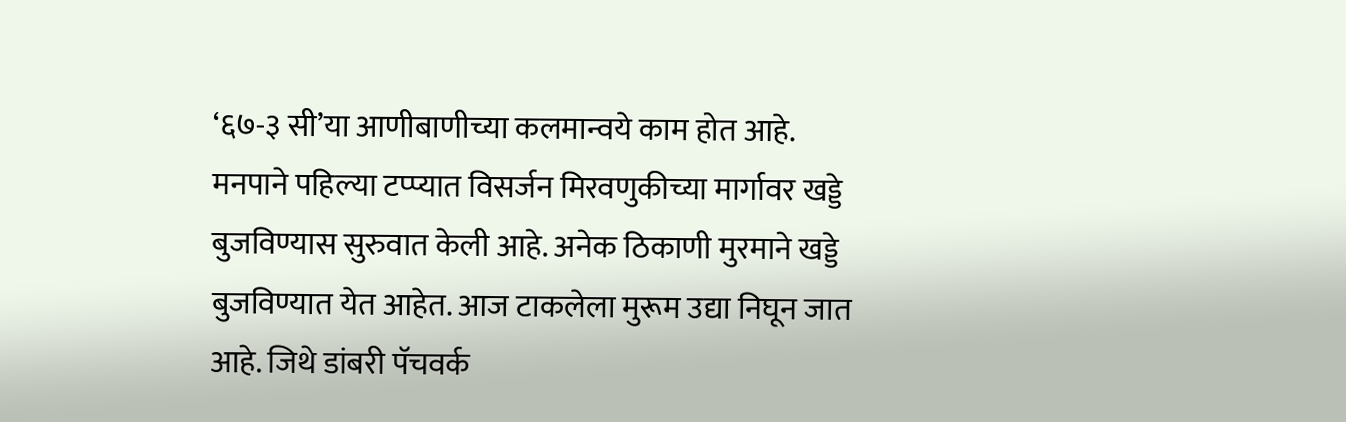‘६७-३ सी’या आणीबाणीच्या कलमान्वये काम होत आहे.
मनपाने पहिल्या टप्प्यात विसर्जन मिरवणुकीच्या मार्गावर खड्डे बुजविण्यास सुरुवात केली आहे. अनेक ठिकाणी मुरमाने खड्डे बुजविण्यात येत आहेत. आज टाकलेला मुरूम उद्या निघून जात आहे. जिथे डांबरी पॅचवर्क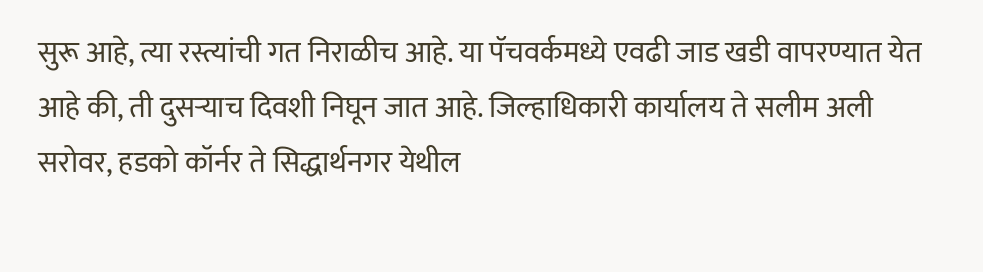सुरू आहे, त्या रस्त्यांची गत निराळीच आहे. या पॅचवर्कमध्ये एवढी जाड खडी वापरण्यात येत आहे की, ती दुसऱ्याच दिवशी निघून जात आहे. जिल्हाधिकारी कार्यालय ते सलीम अली सरोवर, हडको कॉर्नर ते सिद्धार्थनगर येथील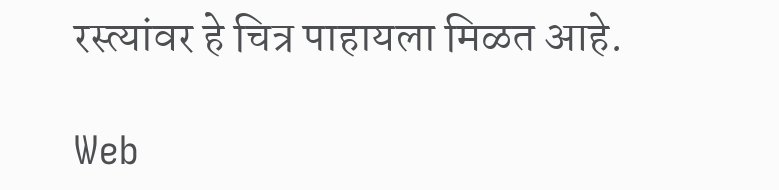रस्त्यांवर हे चित्र पाहायला मिळत आहे.

Web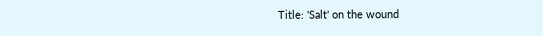Title: 'Salt' on the wound